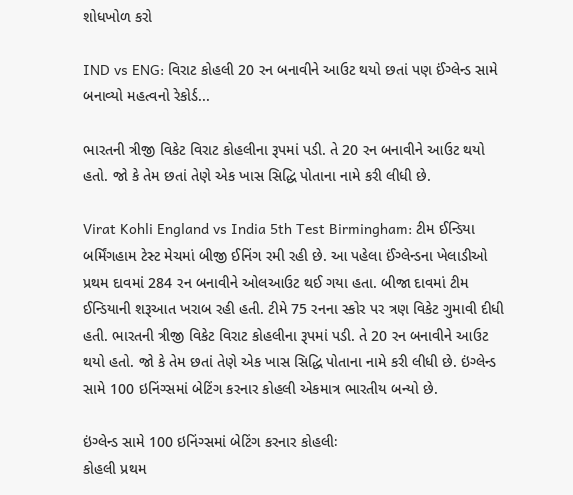શોધખોળ કરો

IND vs ENG: વિરાટ કોહલી 20 રન બનાવીને આઉટ થયો છતાં પણ ઈંગ્લેન્ડ સામે બનાવ્યો મહત્વનો રેકોર્ડ...

ભારતની ત્રીજી વિકેટ વિરાટ કોહલીના રૂપમાં પડી. તે 20 રન બનાવીને આઉટ થયો હતો. જો કે તેમ છતાં તેણે એક ખાસ સિદ્ધિ પોતાના નામે કરી લીધી છે.

Virat Kohli England vs India 5th Test Birmingham: ટીમ ઈન્ડિયા બર્મિંગહામ ટેસ્ટ મેચમાં બીજી ઈનિંગ રમી રહી છે. આ પહેલા ઈંગ્લેન્ડના ખેલાડીઓ પ્રથમ દાવમાં 284 રન બનાવીને ઓલઆઉટ થઈ ગયા હતા. બીજા દાવમાં ટીમ ઈન્ડિયાની શરૂઆત ખરાબ રહી હતી. ટીમે 75 રનના સ્કોર પર ત્રણ વિકેટ ગુમાવી દીધી હતી. ભારતની ત્રીજી વિકેટ વિરાટ કોહલીના રૂપમાં પડી. તે 20 રન બનાવીને આઉટ થયો હતો. જો કે તેમ છતાં તેણે એક ખાસ સિદ્ધિ પોતાના નામે કરી લીધી છે. ઇંગ્લેન્ડ સામે 100 ઇનિંગ્સમાં બેટિંગ કરનાર કોહલી એકમાત્ર ભારતીય બન્યો છે.

ઇંગ્લેન્ડ સામે 100 ઇનિંગ્સમાં બેટિંગ કરનાર કોહલીઃ
કોહલી પ્રથમ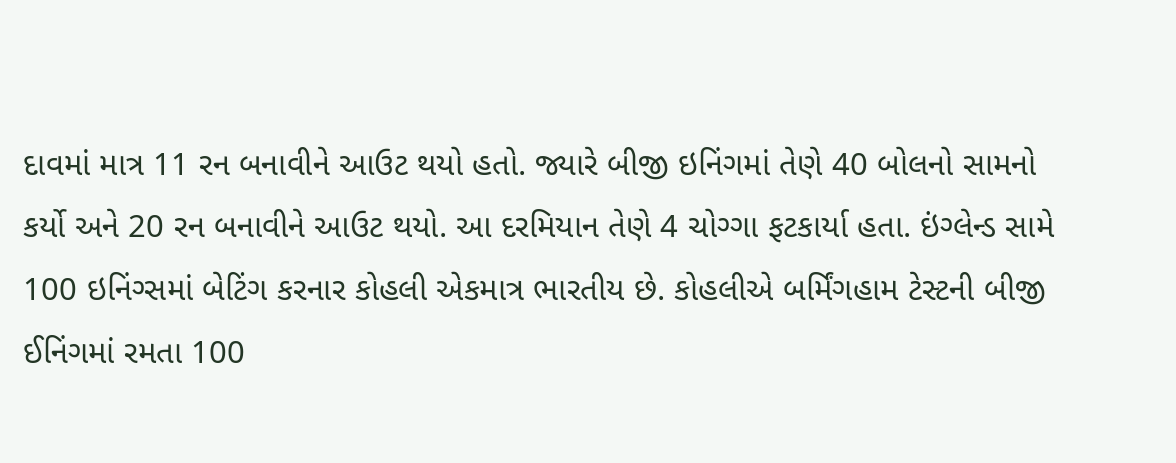દાવમાં માત્ર 11 રન બનાવીને આઉટ થયો હતો. જ્યારે બીજી ઇનિંગમાં તેણે 40 બોલનો સામનો કર્યો અને 20 રન બનાવીને આઉટ થયો. આ દરમિયાન તેણે 4 ચોગ્ગા ફટકાર્યા હતા. ઇંગ્લેન્ડ સામે 100 ઇનિંગ્સમાં બેટિંગ કરનાર કોહલી એકમાત્ર ભારતીય છે. કોહલીએ બર્મિંગહામ ટેસ્ટની બીજી ઈનિંગમાં રમતા 100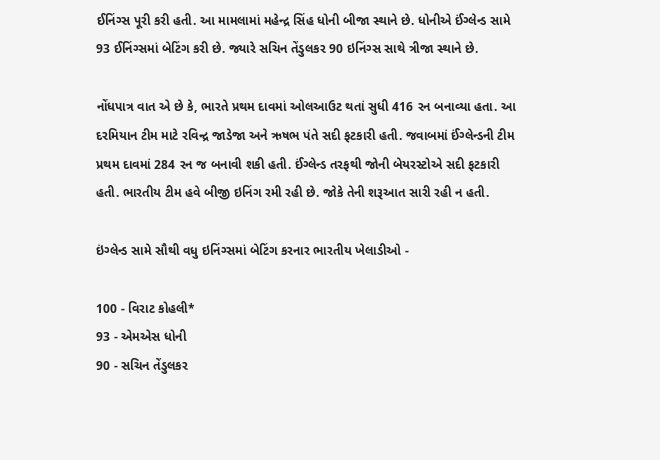ઈનિંગ્સ પૂરી કરી હતી. આ મામલામાં મહેન્દ્ર સિંહ ધોની બીજા સ્થાને છે. ધોનીએ ઈંગ્લેન્ડ સામે 93 ઈનિંગ્સમાં બેટિંગ કરી છે. જ્યારે સચિન તેંડુલકર 90 ઇનિંગ્સ સાથે ત્રીજા સ્થાને છે.

નોંધપાત્ર વાત એ છે કે, ભારતે પ્રથમ દાવમાં ઓલઆઉટ થતાં સુધી 416 રન બનાવ્યા હતા. આ દરમિયાન ટીમ માટે રવિન્દ્ર જાડેજા અને ઋષભ પંતે સદી ફટકારી હતી. જવાબમાં ઈંગ્લેન્ડની ટીમ પ્રથમ દાવમાં 284 રન જ બનાવી શકી હતી. ઈંગ્લેન્ડ તરફથી જોની બેયરસ્ટોએ સદી ફટકારી હતી. ભારતીય ટીમ હવે બીજી ઇનિંગ રમી રહી છે. જોકે તેની શરૂઆત સારી રહી ન હતી.

ઇંગ્લેન્ડ સામે સૌથી વધુ ઇનિંગ્સમાં બેટિંગ કરનાર ભારતીય ખેલાડીઓ -

100 - વિરાટ કોહલી*
93 - એમએસ ધોની
90 - સચિન તેંડુલકર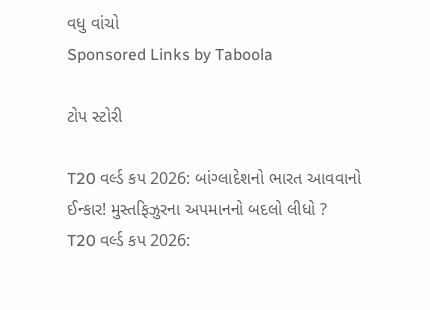વધુ વાંચો
Sponsored Links by Taboola

ટોપ સ્ટોરી

T20 વર્લ્ડ કપ 2026: બાંગ્લાદેશનો ભારત આવવાનો ઈન્કાર! મુસ્તફિઝુરના અપમાનનો બદલો લીધો ?
T20 વર્લ્ડ કપ 2026: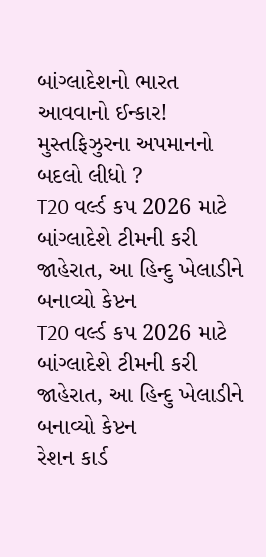બાંગ્લાદેશનો ભારત આવવાનો ઈન્કાર! મુસ્તફિઝુરના અપમાનનો બદલો લીધો ?
T20 વર્લ્ડ કપ 2026 માટે બાંગ્લાદેશે ટીમની કરી જાહેરાત, આ હિન્દુ ખેલાડીને બનાવ્યો કેપ્ટન
T20 વર્લ્ડ કપ 2026 માટે બાંગ્લાદેશે ટીમની કરી જાહેરાત, આ હિન્દુ ખેલાડીને બનાવ્યો કેપ્ટન
રેશન કાર્ડ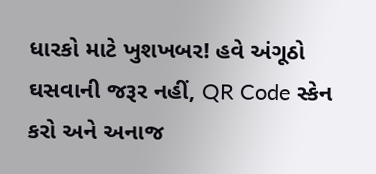ધારકો માટે ખુશખબર! હવે અંગૂઠો ઘસવાની જરૂર નહીં, QR Code સ્કેન કરો અને અનાજ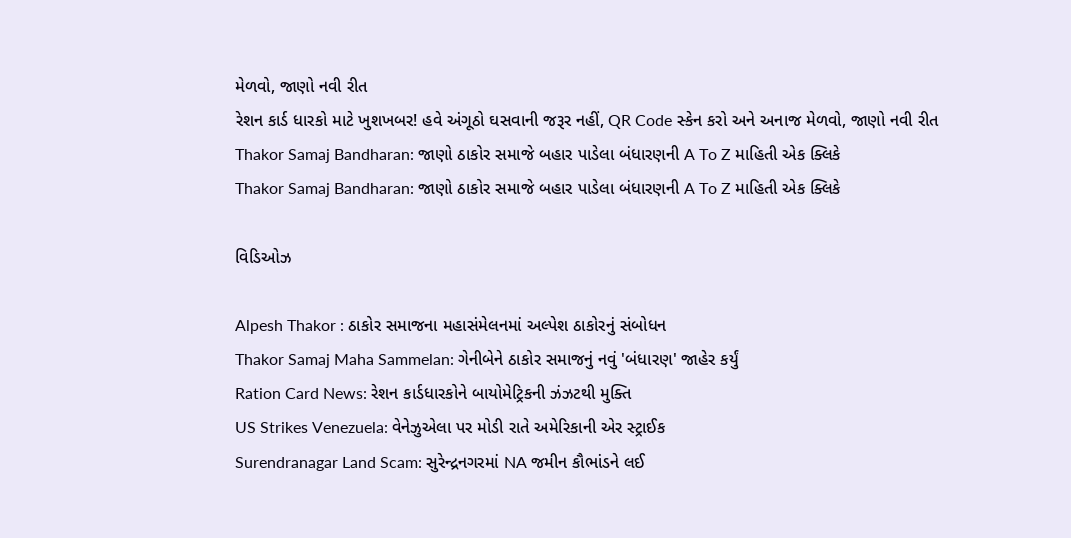મેળવો, જાણો નવી રીત
રેશન કાર્ડ ધારકો માટે ખુશખબર! હવે અંગૂઠો ઘસવાની જરૂર નહીં, QR Code સ્કેન કરો અને અનાજ મેળવો, જાણો નવી રીત
Thakor Samaj Bandharan: જાણો ઠાકોર સમાજે બહાર પાડેલા બંધારણની A To Z માહિતી એક ક્લિકે
Thakor Samaj Bandharan: જાણો ઠાકોર સમાજે બહાર પાડેલા બંધારણની A To Z માહિતી એક ક્લિકે

વિડિઓઝ

Alpesh Thakor : ઠાકોર સમાજના મહાસંમેલનમાં અલ્પેશ ઠાકોરનું સંબોધન
Thakor Samaj Maha Sammelan: ગેનીબેને ઠાકોર સમાજનું નવું 'બંધારણ' જાહેર કર્યું
Ration Card News: રેશન કાર્ડધારકોને બાયોમેટ્રિકની ઝંઝટથી મુક્તિ
US Strikes Venezuela: વેનેઝુએલા પર મોડી રાતે અમેરિકાની એર સ્ટ્રાઈક
Surendranagar Land Scam: સુરેન્દ્રનગરમાં NA જમીન કૌભાંડને લઈ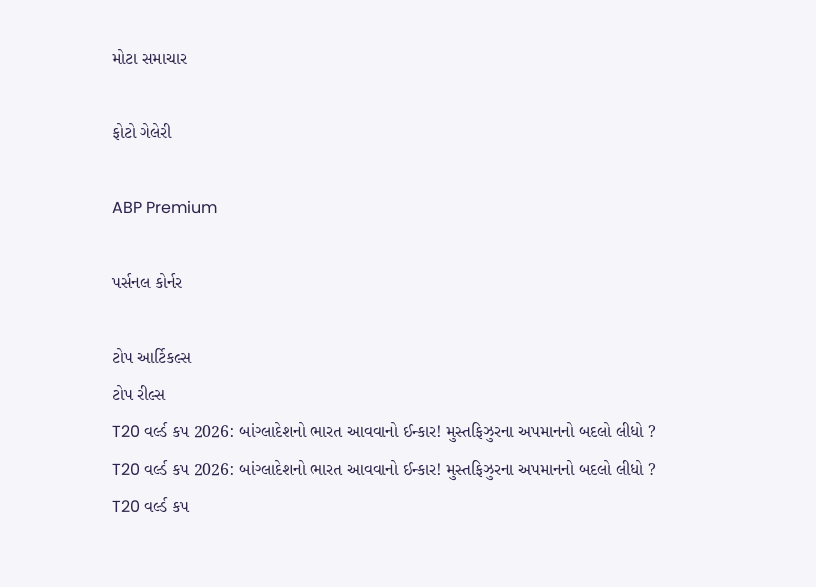મોટા સમાચાર

ફોટો ગેલેરી

ABP Premium

પર્સનલ કોર્નર

ટોપ આર્ટિકલ્સ
ટોપ રીલ્સ
T20 વર્લ્ડ કપ 2026: બાંગ્લાદેશનો ભારત આવવાનો ઈન્કાર! મુસ્તફિઝુરના અપમાનનો બદલો લીધો ?
T20 વર્લ્ડ કપ 2026: બાંગ્લાદેશનો ભારત આવવાનો ઈન્કાર! મુસ્તફિઝુરના અપમાનનો બદલો લીધો ?
T20 વર્લ્ડ કપ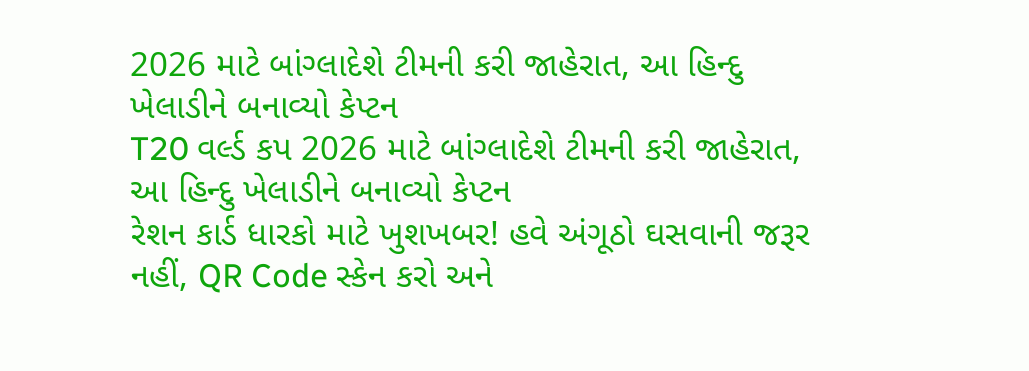2026 માટે બાંગ્લાદેશે ટીમની કરી જાહેરાત, આ હિન્દુ ખેલાડીને બનાવ્યો કેપ્ટન
T20 વર્લ્ડ કપ 2026 માટે બાંગ્લાદેશે ટીમની કરી જાહેરાત, આ હિન્દુ ખેલાડીને બનાવ્યો કેપ્ટન
રેશન કાર્ડ ધારકો માટે ખુશખબર! હવે અંગૂઠો ઘસવાની જરૂર નહીં, QR Code સ્કેન કરો અને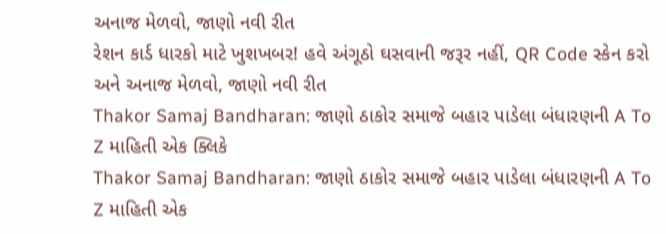અનાજ મેળવો, જાણો નવી રીત
રેશન કાર્ડ ધારકો માટે ખુશખબર! હવે અંગૂઠો ઘસવાની જરૂર નહીં, QR Code સ્કેન કરો અને અનાજ મેળવો, જાણો નવી રીત
Thakor Samaj Bandharan: જાણો ઠાકોર સમાજે બહાર પાડેલા બંધારણની A To Z માહિતી એક ક્લિકે
Thakor Samaj Bandharan: જાણો ઠાકોર સમાજે બહાર પાડેલા બંધારણની A To Z માહિતી એક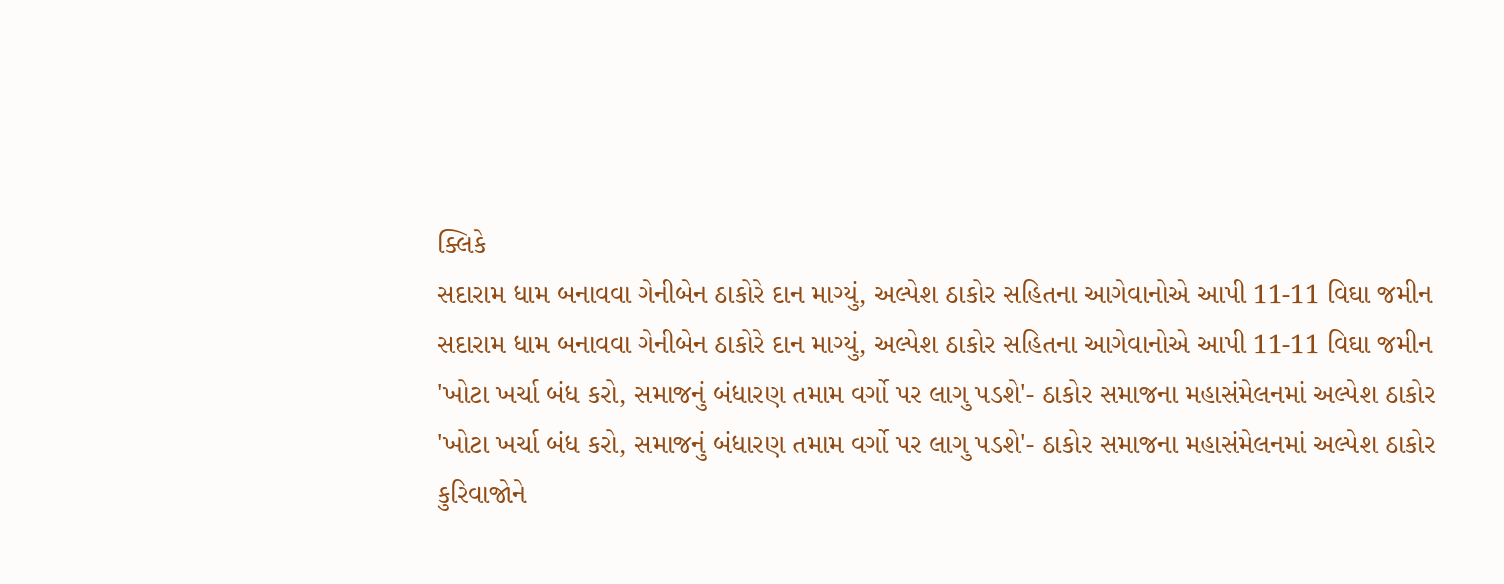ક્લિકે
સદારામ ધામ બનાવવા ગેનીબેન ઠાકોરે દાન માગ્યું, અલ્પેશ ઠાકોર સહિતના આગેવાનોએ આપી 11-11 વિઘા જમીન
સદારામ ધામ બનાવવા ગેનીબેન ઠાકોરે દાન માગ્યું, અલ્પેશ ઠાકોર સહિતના આગેવાનોએ આપી 11-11 વિઘા જમીન
'ખોટા ખર્ચા બંધ કરો, સમાજનું બંધારણ તમામ વર્ગો પર લાગુ પડશે'- ઠાકોર સમાજના મહાસંમેલનમાં અલ્પેશ ઠાકોર
'ખોટા ખર્ચા બંધ કરો, સમાજનું બંધારણ તમામ વર્ગો પર લાગુ પડશે'- ઠાકોર સમાજના મહાસંમેલનમાં અલ્પેશ ઠાકોર
કુરિવાજોને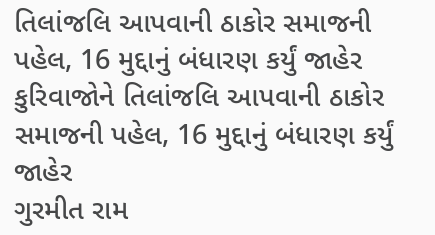તિલાંજલિ આપવાની ઠાકોર સમાજની પહેલ, 16 મુદ્દાનું બંધારણ કર્યું જાહેર
કુરિવાજોને તિલાંજલિ આપવાની ઠાકોર સમાજની પહેલ, 16 મુદ્દાનું બંધારણ કર્યું જાહેર
ગુરમીત રામ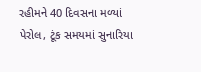રહીમને 40 દિવસના મળ્યાં પેરોલ, ટૂંક સમયમાં સુનારિયા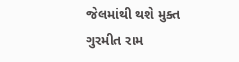જેલમાંથી થશે મુક્ત
ગુરમીત રામ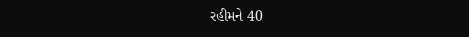રહીમને 40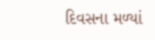દિવસના મળ્યાં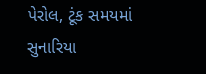પેરોલ, ટૂંક સમયમાં સુનારિયા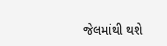જેલમાંથી થશે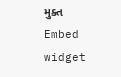મુક્ત
Embed widget